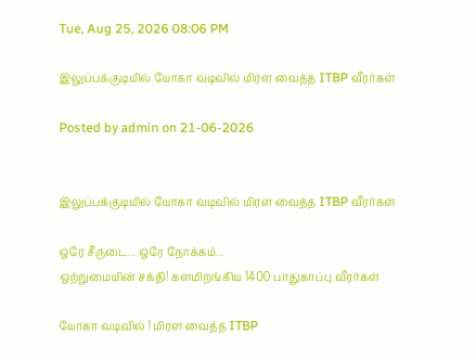Tue, Aug 25, 2026 08:06 PM

இலுப்பக்குடியில் யோகா வடிவில் மிரள வைத்த ITBP வீரர்கள்

Posted by admin on 21-06-2026


இலுப்பக்குடியில் யோகா வடிவில் மிரள வைத்த ITBP வீரர்கள்

ஒரே சீருடை... ஒரே நோக்கம்...
ஒற்றுமையின் சக்தி! களமிறங்கிய 1400 பாதுகாப்பு வீரர்கள்

யோகா வடிவில் ! மிரள வைத்த ITBP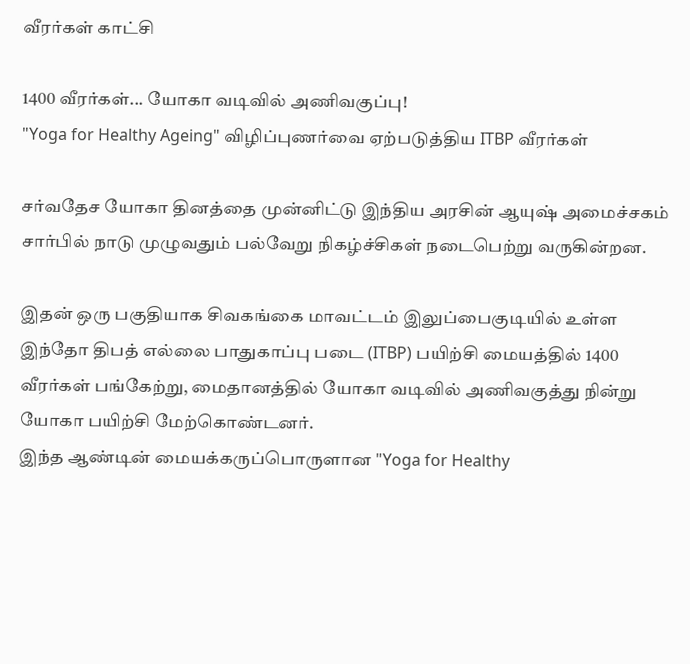வீரர்கள் காட்சி

1400 வீரர்கள்... யோகா வடிவில் அணிவகுப்பு!
"Yoga for Healthy Ageing" விழிப்புணர்வை ஏற்படுத்திய ITBP வீரர்கள்

சர்வதேச யோகா தினத்தை முன்னிட்டு இந்திய அரசின் ஆயுஷ் அமைச்சகம் சார்பில் நாடு முழுவதும் பல்வேறு நிகழ்ச்சிகள் நடைபெற்று வருகின்றன.

இதன் ஒரு பகுதியாக சிவகங்கை மாவட்டம் இலுப்பைகுடியில் உள்ள இந்தோ திபத் எல்லை பாதுகாப்பு படை (ITBP) பயிற்சி மையத்தில் 1400 வீரர்கள் பங்கேற்று, மைதானத்தில் யோகா வடிவில் அணிவகுத்து நின்று யோகா பயிற்சி மேற்கொண்டனர்.
இந்த ஆண்டின் மையக்கருப்பொருளான "Yoga for Healthy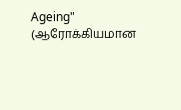Ageing" (ஆரோக்கியமான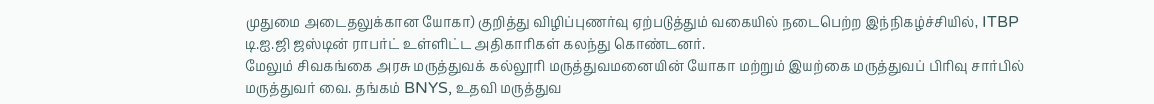முதுமை அடைதலுக்கான யோகா) குறித்து விழிப்புணர்வு ஏற்படுத்தும் வகையில் நடைபெற்ற இந்நிகழ்ச்சியில், ITBP டி.ஐ.ஜி ஜஸ்டின் ராபர்ட் உள்ளிட்ட அதிகாரிகள் கலந்து கொண்டனர்.
மேலும் சிவகங்கை அரசு மருத்துவக் கல்லூரி மருத்துவமனையின் யோகா மற்றும் இயற்கை மருத்துவப் பிரிவு சார்பில் மருத்துவர் வை. தங்கம் BNYS, உதவி மருத்துவ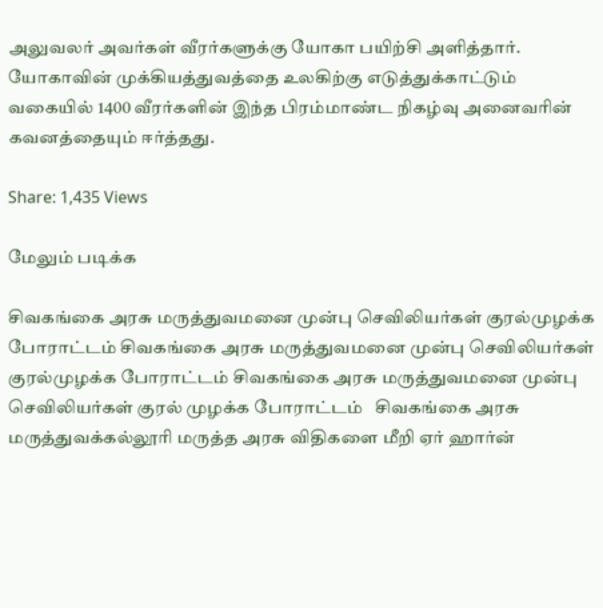அலுவலர் அவர்கள் வீரர்களுக்கு யோகா பயிற்சி அளித்தார்.
யோகாவின் முக்கியத்துவத்தை உலகிற்கு எடுத்துக்காட்டும் வகையில் 1400 வீரர்களின் இந்த பிரம்மாண்ட நிகழ்வு அனைவரின் கவனத்தையும் ஈர்த்தது.

Share: 1,435 Views

மேலும் படிக்க

சிவகங்கை அரசு மருத்துவமனை முன்பு செவிலியர்கள் குரல்முழக்க போராட்டம் சிவகங்கை அரசு மருத்துவமனை முன்பு செவிலியர்கள் குரல்முழக்க போராட்டம் சிவகங்கை அரசு மருத்துவமனை முன்பு செவிலியர்கள் குரல் முழக்க போராட்டம்   சிவகங்கை அரசு மருத்துவக்கல்லூரி மருத்த அரசு விதிகளை மீறி ஏர் ஹார்ன்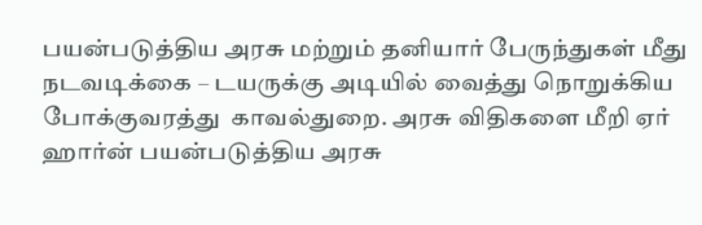பயன்படுத்திய அரசு மற்றும் தனியார் பேருந்துகள் மீது நடவடிக்கை – டயருக்கு அடியில் வைத்து நொறுக்கிய போக்குவரத்து  காவல்துறை. அரசு விதிகளை மீறி ஏர் ஹார்ன் பயன்படுத்திய அரசு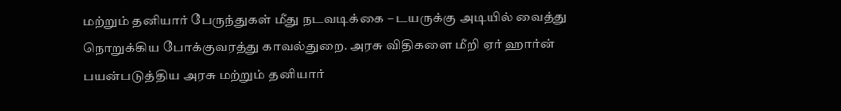மற்றும் தனியார் பேருந்துகள் மீது நடவடிக்கை – டயருக்கு அடியில் வைத்து நொறுக்கிய போக்குவரத்து காவல்துறை. அரசு விதிகளை மீறி ஏர் ஹார்ன் பயன்படுத்திய அரசு மற்றும் தனியார்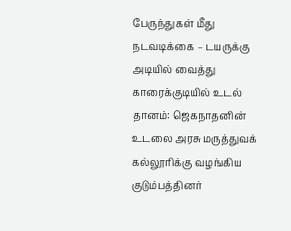பேருந்துகள் மீது நடவடிக்கை – டயருக்கு அடியில் வைத்து  காரைக்குடியில் உடல் தானம்: ஜெகநாதனின் உடலை அரசு மருத்துவக் கல்லூரிக்கு வழங்கிய குடும்பத்தினர்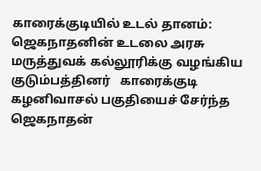காரைக்குடியில் உடல் தானம்: ஜெகநாதனின் உடலை அரசு மருத்துவக் கல்லூரிக்கு வழங்கிய குடும்பத்தினர்   காரைக்குடி கழனிவாசல் பகுதியைச் சேர்ந்த ஜெகநாதன்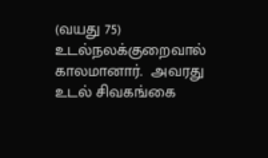(வயது 75) உடல்நலக்குறைவால் காலமானார்.  அவரது உடல் சிவகங்கை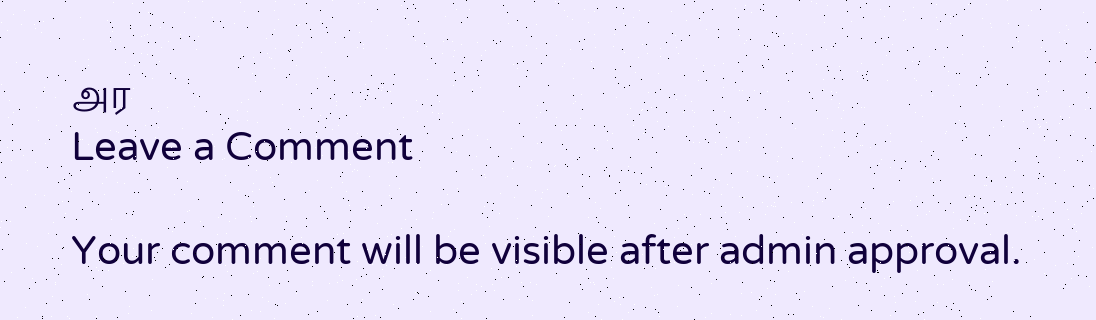அர
Leave a Comment

Your comment will be visible after admin approval.